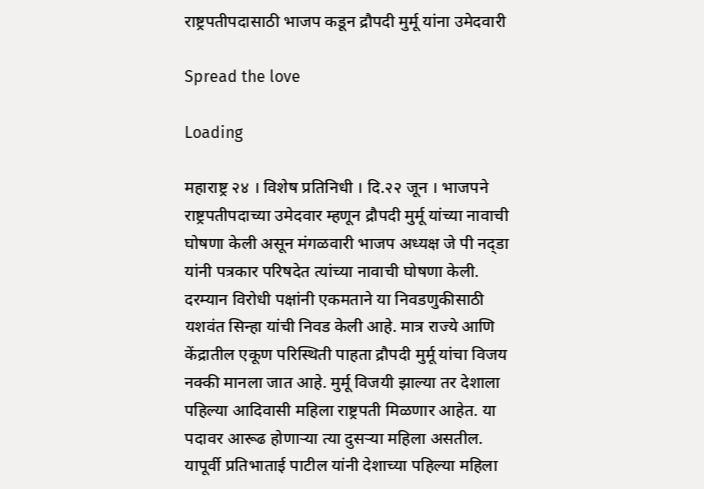राष्ट्रपतीपदासाठी भाजप कडून द्रौपदी मुर्मू यांना उमेदवारी

Spread the love

Loading

महाराष्ट्र २४ । विशेष प्रतिनिधी । दि.२२ जून । भाजपने राष्ट्रपतीपदाच्या उमेदवार म्हणून द्रौपदी मुर्मू यांच्या नावाची घोषणा केली असून मंगळवारी भाजप अध्यक्ष जे पी नद्डा यांनी पत्रकार परिषदेत त्यांच्या नावाची घोषणा केली. दरम्यान विरोधी पक्षांनी एकमताने या निवडणुकीसाठी यशवंत सिन्हा यांची निवड केली आहे. मात्र राज्ये आणि केंद्रातील एकूण परिस्थिती पाहता द्रौपदी मुर्मू यांचा विजय नक्की मानला जात आहे. मुर्मू विजयी झाल्या तर देशाला पहिल्या आदिवासी महिला राष्ट्रपती मिळणार आहेत. या पदावर आरूढ होणाऱ्या त्या दुसऱ्या महिला असतील. यापूर्वी प्रतिभाताई पाटील यांनी देशाच्या पहिल्या महिला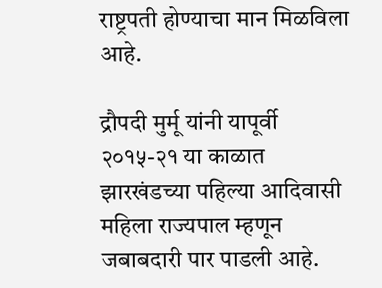राष्ट्रपती होण्याचा मान मिळविला आहे.

द्रौपदी मुर्मू यांनी यापूर्वी २०१५-२१ या काळात झारखंडच्या पहिल्या आदिवासी महिला राज्यपाल म्हणून जबाबदारी पार पाडली आहे.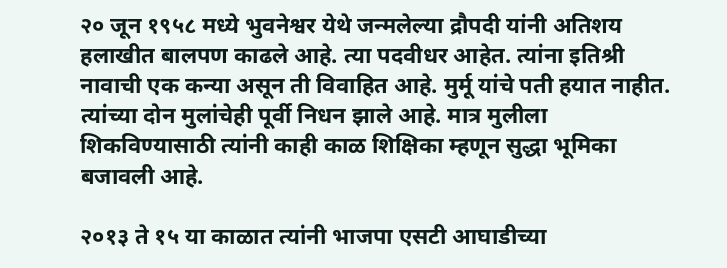२० जून १९५८ मध्ये भुवनेश्वर येथे जन्मलेल्या द्रौपदी यांनी अतिशय हलाखीत बालपण काढले आहे. त्या पदवीधर आहेत. त्यांना इतिश्री नावाची एक कन्या असून ती विवाहित आहे. मुर्मू यांचे पती हयात नाहीत. त्यांच्या दोन मुलांचेही पूर्वी निधन झाले आहे. मात्र मुलीला शिकविण्यासाठी त्यांनी काही काळ शिक्षिका म्हणून सुद्धा भूमिका बजावली आहे.

२०१३ ते १५ या काळात त्यांनी भाजपा एसटी आघाडीच्या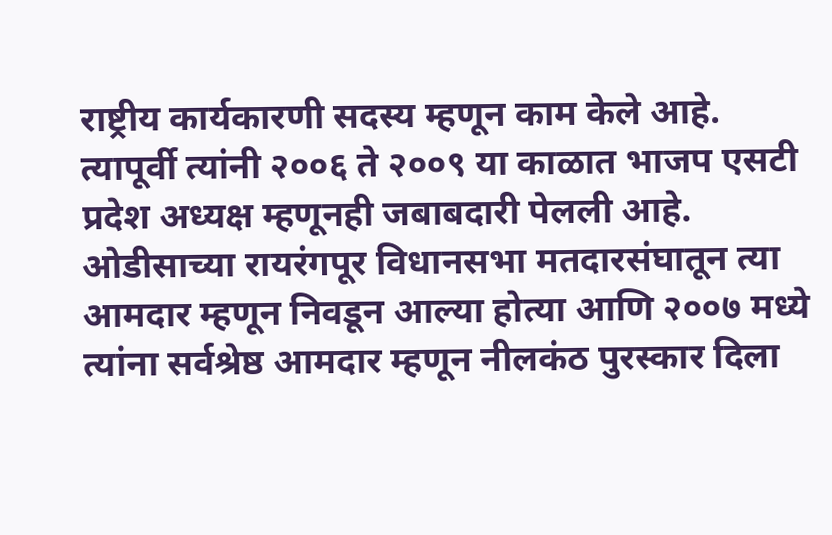राष्ट्रीय कार्यकारणी सदस्य म्हणून काम केले आहे. त्यापूर्वी त्यांनी २००६ ते २००९ या काळात भाजप एसटी प्रदेश अध्यक्ष म्हणूनही जबाबदारी पेलली आहे. ओडीसाच्या रायरंगपूर विधानसभा मतदारसंघातून त्या आमदार म्हणून निवडून आल्या होत्या आणि २००७ मध्ये त्यांना सर्वश्रेष्ठ आमदार म्हणून नीलकंठ पुरस्कार दिला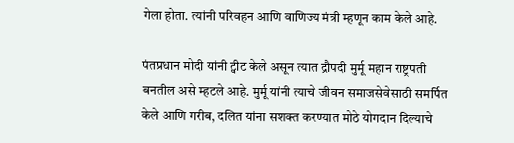गेला होता. त्यांनी परिवहन आणि वाणिज्य मंत्री म्हणून काम केले आहे.

पंतप्रधान मोदी यांनी ट्वीट केले असून त्यात द्रौपदी मुर्मू महान राष्ट्रपती बनतील असे म्हटले आहे. मुर्मू यांनी त्याचे जीवन समाजसेवेसाठी समर्पित केले आणि गरीब, दलित यांना सशक्त करण्यात मोठे योगदान दिल्याचे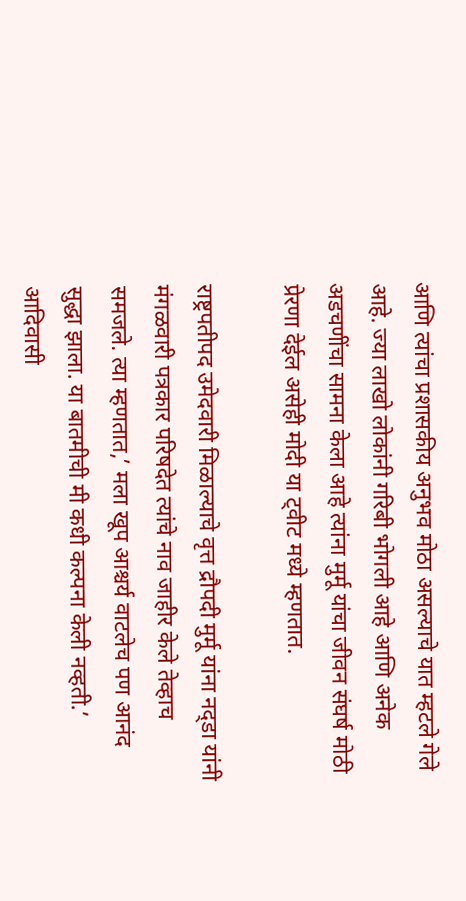आणि त्यांचा प्रशासकीय अनुभव मोठा असल्याचे यात म्हटले गेले आहे. ज्या लाखो लोकांनी गरिबी भोगली आहे आणि अनेक अडचणींचा सामना केला आहे त्यांना मुर्मू यांचा जीवन संघर्ष मोठी प्रेरणा देईल असेही मोदी या ट्वीट मध्ये म्हणतात.

राष्ट्रपतीपद उमेदवारी मिळाल्याचे वृत्त द्रौपदी मुर्मू यांना नद्डा यांनी मंगळवारी पत्रकार परिषदेत त्यांचे नाव जाहीर केले तेव्हाच समजले. त्या म्हणतात,’ मला खूप आश्चर्य वाटलेच पण आनंद सुद्धा झाला. या बातमीची मी कधी कल्पना केली नव्हती.’ आदिवासी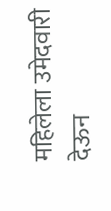महिलेला उमेदवारी देऊन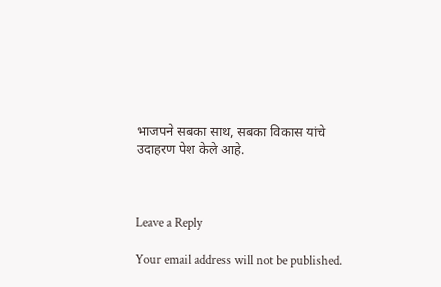भाजपने सबका साथ, सबका विकास यांचे उदाहरण पेश केले आहे.



Leave a Reply

Your email address will not be published.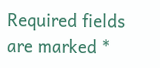Required fields are marked *